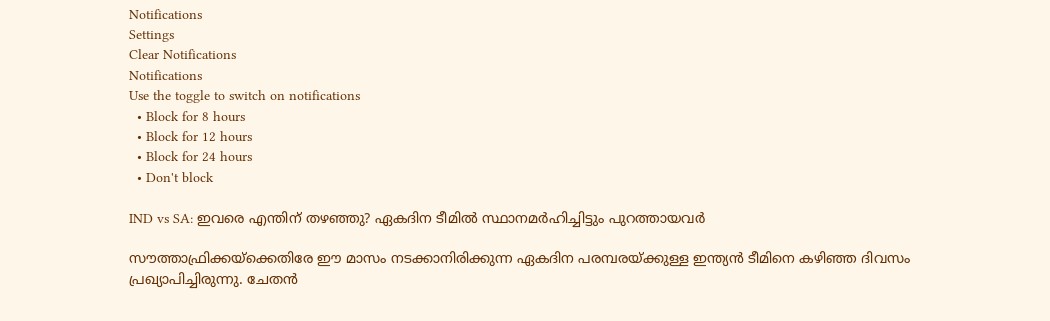Notifications
Settings
Clear Notifications
Notifications
Use the toggle to switch on notifications
  • Block for 8 hours
  • Block for 12 hours
  • Block for 24 hours
  • Don't block

IND vs SA: ഇവരെ എന്തിന് തഴഞ്ഞു? ഏകദിന ടീമില്‍ സ്ഥാനമര്‍ഹിച്ചിട്ടും പുറത്തായവര്‍

സൗത്താഫ്രിക്കയ്‌ക്കെതിരേ ഈ മാസം നടക്കാനിരിക്കുന്ന ഏകദിന പരമ്പരയ്ക്കുള്ള ഇന്ത്യന്‍ ടീമിനെ കഴിഞ്ഞ ദിവസം പ്രഖ്യാപിച്ചിരുന്നു. ചേതന്‍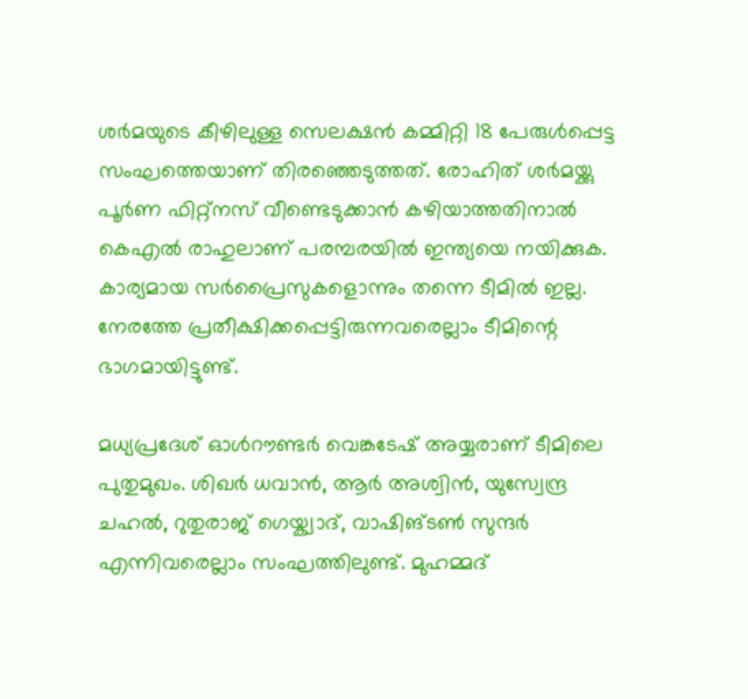ശര്‍മയുടെ കീഴിലുള്ള സെലക്ഷന്‍ കമ്മിറ്റി 18 പേരുള്‍പ്പെട്ട സംഘത്തെയാണ് തിരഞ്ഞെടുത്തത്. രോഹിത് ശര്‍മയ്ക്കു പൂര്‍ണ ഫിറ്റ്‌നസ് വീണ്ടെടുക്കാന്‍ കഴിയാത്തതിനാല്‍ കെഎല്‍ രാഹുലാണ് പരമ്പരയില്‍ ഇന്ത്യയെ നയിക്കുക. കാര്യമായ സര്‍പ്രൈസുകളൊന്നും തന്നെ ടീമില്‍ ഇല്ല. നേരത്തേ പ്രതീക്ഷിക്കപ്പെട്ടിരുന്നവരെല്ലാം ടീമിന്റെ ഭാഗമായിട്ടുണ്ട്.

മധ്യപ്രദേശ് ഓള്‍റൗണ്ടര്‍ വെങ്കടേഷ് അയ്യരാണ് ടീമിലെ പുതുമുഖം. ശിഖര്‍ ധവാന്‍, ആര്‍ അശ്വിന്‍, യുസ്വേന്ദ്ര ചഹല്‍, റുതുരാജ് ഗെയ്ക്വാദ്, വാഷിങ്ടണ്‍ സുന്ദര്‍ എന്നിവരെല്ലാം സംഘത്തിലുണ്ട്. മുഹമ്മദ്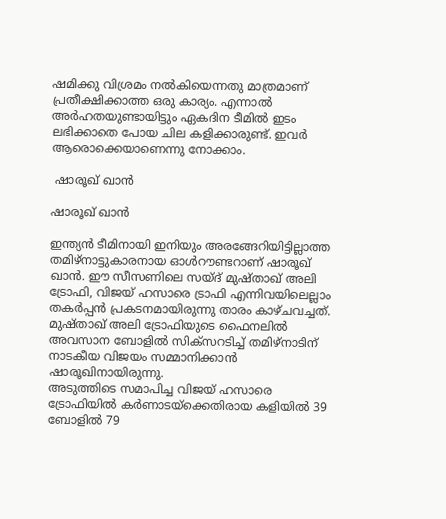ഷമിക്കു വിശ്രമം നല്‍കിയെന്നതു മാത്രമാണ് പ്രതീക്ഷിക്കാത്ത ഒരു കാര്യം. എന്നാല്‍ അര്‍ഹതയുണ്ടായിട്ടും ഏകദിന ടീമില്‍ ഇടം ലഭിക്കാതെ പോയ ചില കളിക്കാരുണ്ട്. ഇവര്‍ ആരൊക്കെയാണെന്നു നോക്കാം.

 ഷാരൂഖ് ഖാന്‍

ഷാരൂഖ് ഖാന്‍

ഇന്ത്യന്‍ ടീമിനായി ഇനിയും അരങ്ങേറിയിട്ടില്ലാത്ത തമിഴ്‌നാട്ടുകാരനായ ഓള്‍റൗണ്ടറാണ് ഷാരൂഖ് ഖാന്‍. ഈ സീസണിലെ സയ്ദ് മുഷ്താഖ് അലി ട്രോഫി, വിജയ് ഹസാരെ ട്രാഫി എന്നിവയിലെല്ലാം തകര്‍പ്പന്‍ പ്രകടനമായിരുന്നു താരം കാഴ്ചവച്ചത്. മുഷ്താഖ് അലി ട്രോഫിയുടെ ഫൈനലില്‍ അവസാന ബോളില്‍ സിക്‌സറടിച്ച് തമിഴ്‌നാടിന് നാടകീയ വിജയം സമ്മാനിക്കാന്‍ ഷാരൂഖിനായിരുന്നു.
അടുത്തിടെ സമാപിച്ച വിജയ് ഹസാരെ ട്രോഫിയില്‍ കര്‍ണാടയ്‌ക്കെതിരായ കളിയില്‍ 39 ബോളില്‍ 79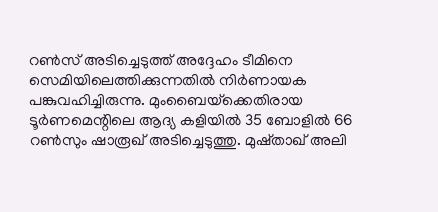റണ്‍സ് അടിച്ചെടുത്ത് അദ്ദേഹം ടീമിനെ സെമിയിലെത്തിക്കുന്നതില്‍ നിര്‍ണായക പങ്കുവഹിച്ചിരുന്നു. മുംബൈയ്‌ക്കെതിരായ ടൂര്‍ണമെന്റിലെ ആദ്യ കളിയില്‍ 35 ബോളില്‍ 66 റണ്‍സും ഷാരൂഖ് അടിച്ചെടുത്തു. മുഷ്താഖ് അലി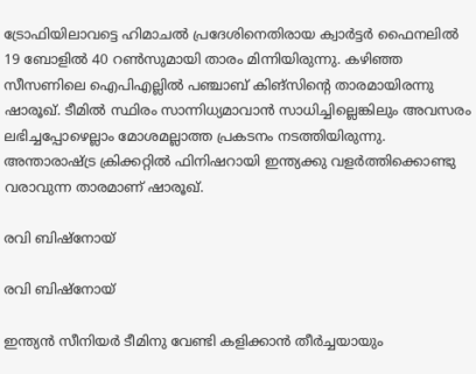ട്രോഫിയിലാവട്ടെ ഹിമാചല്‍ പ്രദേശിനെതിരായ ക്വാര്‍ട്ടര്‍ ഫൈനലില്‍ 19 ബോളില്‍ 40 റണ്‍സുമായി താരം മിന്നിയിരുന്നു. കഴിഞ്ഞ സീസണിലെ ഐപിഎല്ലില്‍ പഞ്ചാബ് കിങ്‌സിന്റെ താരമായിരന്നു ഷാരൂഖ്. ടീമില്‍ സ്ഥിരം സാന്നിധ്യമാവാന്‍ സാധിച്ചില്ലെങ്കിലും അവസരം ലഭിച്ചപ്പോഴെല്ലാം മോശമല്ലാത്ത പ്രകടനം നടത്തിയിരുന്നു. അന്താരാഷ്ട്ര ക്രിക്കറ്റില്‍ ഫിനിഷറായി ഇന്ത്യക്കു വളര്‍ത്തിക്കൊണ്ടു വരാവുന്ന താരമാണ് ഷാരൂഖ്.

രവി ബിഷ്‌നോയ്

രവി ബിഷ്‌നോയ്

ഇന്ത്യന്‍ സീനിയര്‍ ടീമിനു വേണ്ടി കളിക്കാന്‍ തീര്‍ച്ചയായും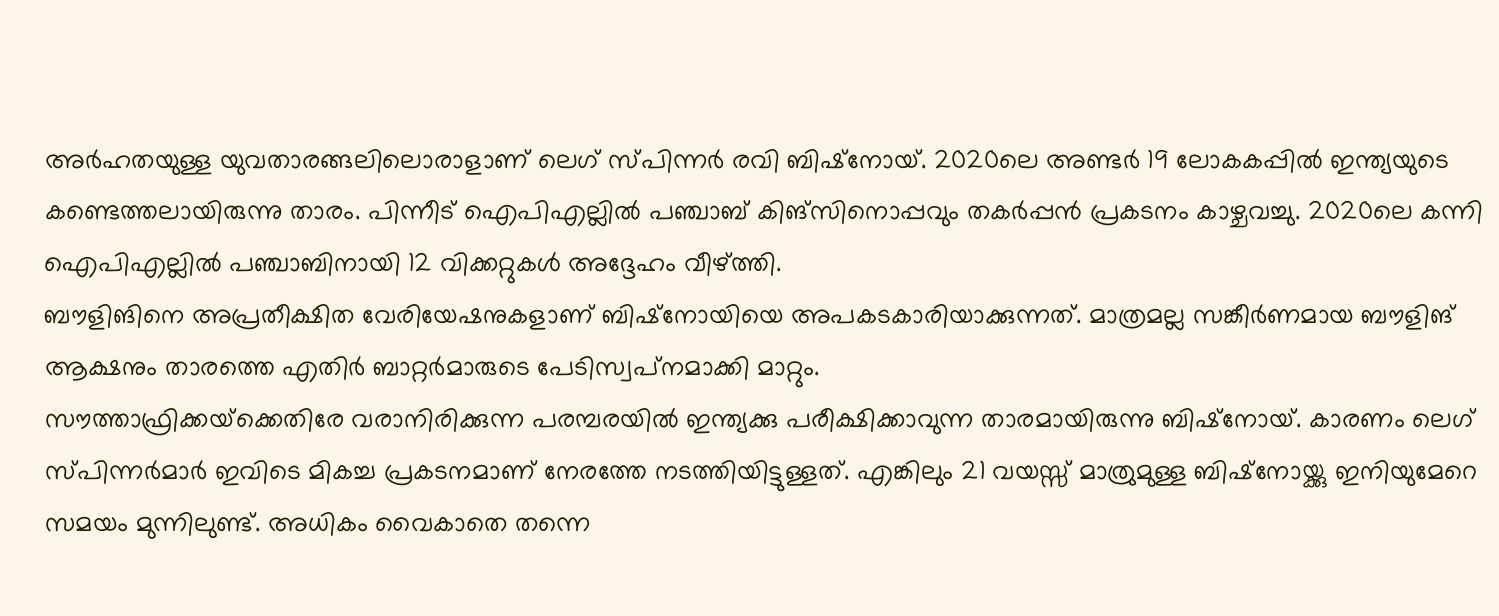അര്‍ഹതയുള്ള യുവതാരങ്ങലിലൊരാളാണ് ലെഗ് സ്പിന്നര്‍ രവി ബിഷ്‌നോയ്. 2020ലെ അണ്ടര്‍ 19 ലോകകപ്പില്‍ ഇന്ത്യയുടെ കണ്ടെത്തലായിരുന്നു താരം. പിന്നീട് ഐപിഎല്ലില്‍ പഞ്ചാബ് കിങ്‌സിനൊപ്പവും തകര്‍പ്പന്‍ പ്രകടനം കാഴ്ചവച്ചു. 2020ലെ കന്നി ഐപിഎല്ലില്‍ പഞ്ചാബിനായി 12 വിക്കറ്റുകള്‍ അദ്ദേഹം വീഴ്ത്തി.
ബൗളിങിനെ അപ്രതീക്ഷിത വേരിയേഷനുകളാണ് ബിഷ്‌നോയിയെ അപകടകാരിയാക്കുന്നത്. മാത്രമല്ല സങ്കീര്‍ണമായ ബൗളിങ് ആക്ഷനും താരത്തെ എതിര്‍ ബാറ്റര്‍മാരുടെ പേടിസ്വപ്‌നമാക്കി മാറ്റും.
സൗത്താഫ്രിക്കയ്‌ക്കെതിരേ വരാനിരിക്കുന്ന പരമ്പരയില്‍ ഇന്ത്യക്കു പരീക്ഷിക്കാവുന്ന താരമായിരുന്നു ബിഷ്‌നോയ്. കാരണം ലെഗ് സ്പിന്നര്‍മാര്‍ ഇവിടെ മികച്ച പ്രകടനമാണ് നേരത്തേ നടത്തിയിട്ടുള്ളത്. എങ്കിലും 21 വയസ്സ് മാത്രുമുള്ള ബിഷ്‌നോയ്ക്കു ഇനിയുമേറെ സമയം മുന്നിലുണ്ട്. അധികം വൈകാതെ തന്നെ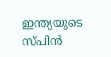ഇന്ത്യയുടെ സ്പിന്‍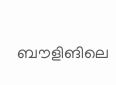ബൗളിങിലെ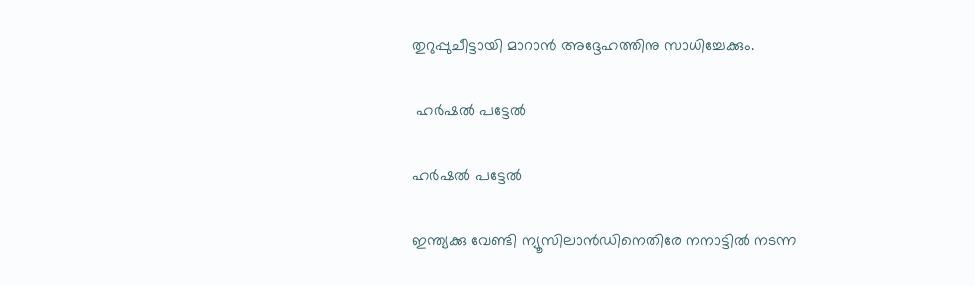തുറുപ്പുചീട്ടായി മാറാന്‍ അദ്ദേഹത്തിനു സാധിച്ചേക്കും.

 ഹര്‍ഷല്‍ പട്ടേല്‍

ഹര്‍ഷല്‍ പട്ടേല്‍

ഇന്ത്യക്കു വേണ്ടി ന്യൂസിലാന്‍ഡിനെതിരേ നനാട്ടില്‍ നടന്ന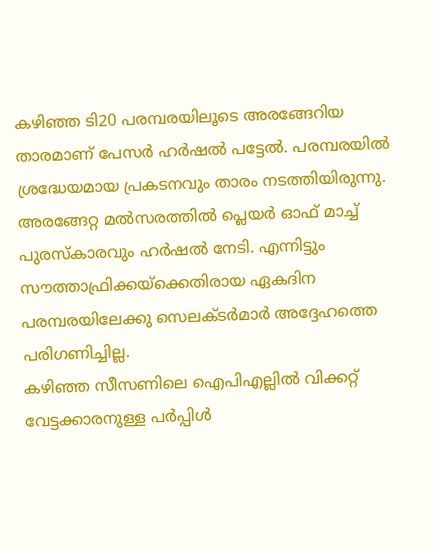കഴിഞ്ഞ ടി20 പരമ്പരയിലൂടെ അരങ്ങേറിയ താരമാണ് പേസര്‍ ഹര്‍ഷല്‍ പട്ടേല്‍. പരമ്പരയില്‍ ശ്രദ്ധേയമായ പ്രകടനവും താരം നടത്തിയിരുന്നു. അരങ്ങേറ്റ മല്‍സരത്തില്‍ പ്ലെയര്‍ ഓഫ് മാച്ച് പുരസ്‌കാരവും ഹര്‍ഷല്‍ നേടി. എന്നിട്ടും സൗത്താഫ്രിക്കയ്‌ക്കെതിരായ ഏകദിന പരമ്പരയിലേക്കു സെലക്ടര്‍മാര്‍ അദ്ദേഹത്തെ പരിഗണിച്ചില്ല.
കഴിഞ്ഞ സീസണിലെ ഐപിഎല്ലില്‍ വിക്കറ്റ് വേട്ടക്കാരനുള്ള പര്‍പ്പിള്‍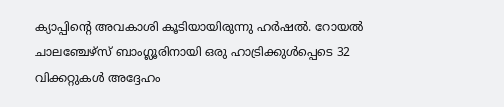ക്യാപ്പിന്റെ അവകാശി കൂടിയായിരുന്നു ഹര്‍ഷല്‍. റോയല്‍ ചാലഞ്ചേഴ്‌സ് ബാംഗ്ലൂരിനായി ഒരു ഹാട്രിക്കുള്‍പ്പെടെ 32 വിക്കറ്റുകള്‍ അദ്ദേഹം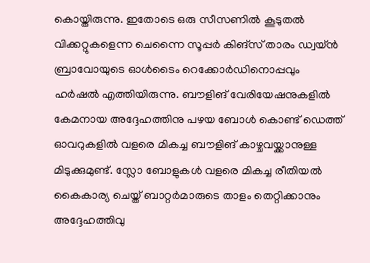കൊയ്തിരുന്നു. ഇതോടെ ഒരു സീസണില്‍ കൂടുതല്‍ വിക്കറ്റുകളെന്ന ചെന്നൈ സൂപ്പര്‍ കിങ്‌സ് താരം ഡ്വയ്ന്‍ ബ്രാവോയുടെ ഓള്‍ടൈം റെക്കോര്‍ഡിനൊപ്പവും ഹര്‍ഷല്‍ എത്തിയിരുന്നു. ബൗളിങ് വേരിയേഷനുകളില്‍ കേമനായ അദ്ദേഹത്തിനു പഴയ ബോള്‍ കൊണ്ട് ഡെത്ത് ഓവറുകളില്‍ വളരെ മികച്ച ബൗളിങ് കാഴ്ചവയ്ക്കാനുള്ള മിടുക്കുമുണ്ട്. സ്ലോ ബോളുകള്‍ വളരെ മികച്ച രീതിയല്‍ കൈകാര്യ ചെയ്ത് ബാറ്റര്‍മാരുടെ താളം തെറ്റിക്കാനും അദ്ദേഹത്തിവു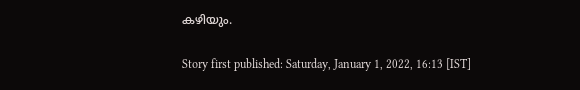കഴിയും.

Story first published: Saturday, January 1, 2022, 16:13 [IST]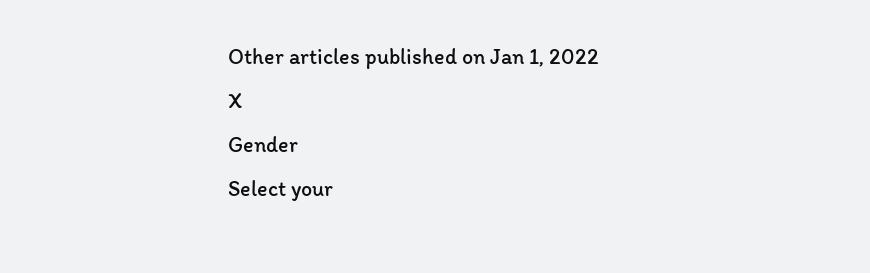Other articles published on Jan 1, 2022
X
Gender
Select your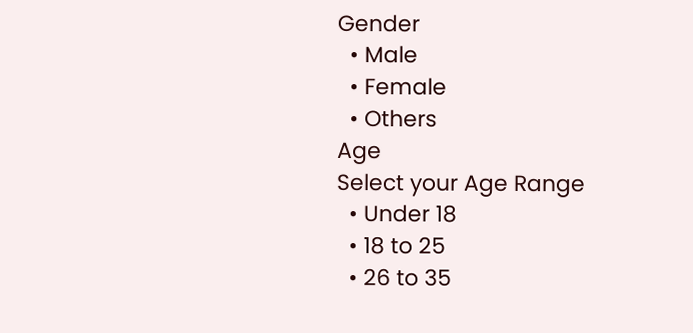Gender
  • Male
  • Female
  • Others
Age
Select your Age Range
  • Under 18
  • 18 to 25
  • 26 to 35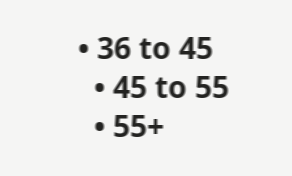• 36 to 45
  • 45 to 55
  • 55+